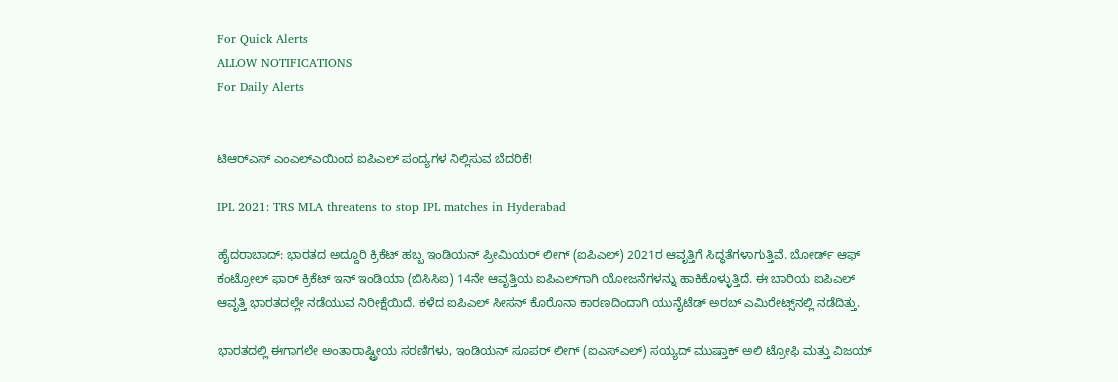For Quick Alerts
ALLOW NOTIFICATIONS
For Daily Alerts


ಟಿಆರ್‌ಎಸ್‌ ಎಂಎಲ್‌ಎಯಿಂದ ಐಪಿಎಲ್ ಪಂದ್ಯಗಳ ನಿಲ್ಲಿಸುವ ಬೆದರಿಕೆ!

IPL 2021: TRS MLA threatens to stop IPL matches in Hyderabad

ಹೈದರಾಬಾದ್: ಭಾರತದ ಅದ್ದೂರಿ ಕ್ರಿಕೆಟ್ ಹಬ್ಬ ಇಂಡಿಯನ್ ಪ್ರೀಮಿಯರ್ ಲೀಗ್ (ಐಪಿಎಲ್) 2021ರ ಆವೃತ್ತಿಗೆ ಸಿದ್ಧತೆಗಳಾಗುತ್ತಿವೆ. ಬೋರ್ಡ್ ಆಫ್ ಕಂಟ್ರೋಲ್ ಫಾರ್ ಕ್ರಿಕೆಟ್ ಇನ್ ಇಂಡಿಯಾ (ಬಿಸಿಸಿಐ) 14ನೇ ಆವೃತ್ತಿಯ ಐಪಿಎಲ್‌ಗಾಗಿ ಯೋಜನೆಗಳನ್ನು ಹಾಕಿಕೊಳ್ಳುತ್ತಿದೆ. ಈ ಬಾರಿಯ ಐಪಿಎಲ್ ಆವೃತ್ತಿ ಭಾರತದಲ್ಲೇ ನಡೆಯುವ ನಿರೀಕ್ಷೆಯಿದೆ. ಕಳೆದ ಐಪಿಎಲ್ ಸೀಸನ್‌ ಕೊರೊನಾ ಕಾರಣದಿಂದಾಗಿ ಯುನೈಟೆಡ್ ಅರಬ್ ಎಮಿರೇಟ್ಸ್‌ನಲ್ಲಿ ನಡೆದಿತ್ತು.

ಭಾರತದಲ್ಲಿ ಈಗಾಗಲೇ ಅಂತಾರಾಷ್ಟ್ರೀಯ ಸರಣಿಗಳು, ಇಂಡಿಯನ್ ಸೂಪರ್ ಲೀಗ್‌ (ಐಎಸ್‌ಎಲ್) ಸಯ್ಯದ್ ಮುಷ್ತಾಕ್ ಅಲಿ ಟ್ರೋಫಿ ಮತ್ತು ವಿಜಯ್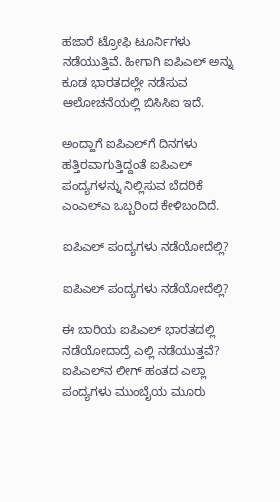ಹಜಾರೆ ಟ್ರೋಫಿ ಟೂರ್ನಿಗಳು ನಡೆಯುತ್ತಿವೆ. ಹೀಗಾಗಿ ಐಪಿಎಲ್‌ ಅನ್ನು ಕೂಡ ಭಾರತದಲ್ಲೇ ನಡೆಸುವ ಆಲೋಚನೆಯಲ್ಲಿ ಬಿಸಿಸಿಐ ಇದೆ.

ಅಂದ್ಹಾಗೆ ಐಪಿಎಲ್‌ಗೆ ದಿನಗಳು ಹತ್ತಿರವಾಗುತ್ತಿದ್ದಂತೆ ಐಪಿಎಲ್ ಪಂದ್ಯಗಳನ್ನು ನಿಲ್ಲಿಸುವ ಬೆದರಿಕೆ ಎಂಎಲ್‌ಎ ಒಬ್ಬರಿಂದ ಕೇಳಿಬಂದಿದೆ.

ಐಪಿಎಲ್ ಪಂದ್ಯಗಳು ನಡೆಯೋದೆಲ್ಲಿ?

ಐಪಿಎಲ್ ಪಂದ್ಯಗಳು ನಡೆಯೋದೆಲ್ಲಿ?

ಈ ಬಾರಿಯ ಐಪಿಎಲ್ ಭಾರತದಲ್ಲಿ ನಡೆಯೋದಾದ್ರೆ ಎಲ್ಲಿ ನಡೆಯುತ್ತವೆ? ಐಪಿಎಲ್‌ನ ಲೀಗ್‌ ಹಂತದ ಎಲ್ಲಾ ಪಂದ್ಯಗಳು ಮುಂಬೈಯ ಮೂರು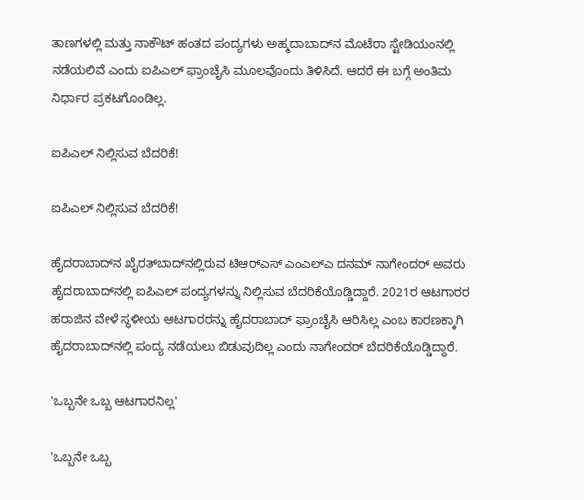ತಾಣಗಳಲ್ಲಿ ಮತ್ತು ನಾಕೌಟ್ ಹಂತದ ಪಂದ್ಯಗಳು ಅಹ್ಮದಾಬಾದ್‌ನ ಮೊಟೆರಾ ಸ್ಟೇಡಿಯಂನಲ್ಲಿ ನಡೆಯಲಿವೆ ಎಂದು ಐಪಿಎಲ್ ಫ್ರಾಂಚೈಸಿ ಮೂಲವೊಂದು ತಿಳಿಸಿದೆ. ಆದರೆ ಈ ಬಗ್ಗೆ ಅಂತಿಮ ನಿರ್ಧಾರ ಪ್ರಕಟಗೊಂಡಿಲ್ಲ.

ಐಪಿಎಲ್ ನಿಲ್ಲಿಸುವ ಬೆದರಿಕೆ!

ಐಪಿಎಲ್ ನಿಲ್ಲಿಸುವ ಬೆದರಿಕೆ!

ಹೈದರಾಬಾದ್‌ನ ಖೈರತ್‌ಬಾದ್‌ನಲ್ಲಿರುವ ಟಿಆರ್‌ಎಸ್‌ ಎಂಎಲ್‌ಎ ದನಮ್ ನಾಗೇಂದರ್ ಅವರು ಹೈದರಾಬಾದ್‌ನಲ್ಲಿ ಐಪಿಎಲ್‌ ಪಂದ್ಯಗಳನ್ನು ನಿಲ್ಲಿಸುವ ಬೆದರಿಕೆಯೊಡ್ಡಿದ್ದಾರೆ. 2021ರ ಆಟಗಾರರ ಹರಾಜಿನ ವೇಳೆ ಸ್ಥಳೀಯ ಆಟಗಾರರನ್ನು ಹೈದರಾಬಾದ್ ಫ್ರಾಂಚೈಸಿ ಆರಿಸಿಲ್ಲ ಎಂಬ ಕಾರಣಕ್ಕಾಗಿ ಹೈದರಾಬಾದ್‌ನಲ್ಲಿ ಪಂದ್ಯ ನಡೆಯಲು ಬಿಡುವುದಿಲ್ಲ ಎಂದು ನಾಗೇಂದರ್ ಬೆದರಿಕೆಯೊಡ್ಡಿದ್ದಾರೆ.

'ಒಬ್ಬನೇ ಒಬ್ಬ ಆಟಗಾರನಿಲ್ಲ'

'ಒಬ್ಬನೇ ಒಬ್ಬ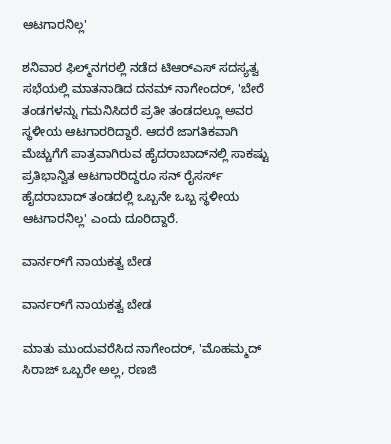ಆಟಗಾರನಿಲ್ಲ'

ಶನಿವಾರ ಫಿಲ್ಮ್‌ನಗರಲ್ಲಿ ನಡೆದ ಟಿಆರ್‌ಎಸ್ ಸದಸ್ಯತ್ವ ಸಭೆಯಲ್ಲಿ ಮಾತನಾಡಿದ ದನಮ್ ನಾಗೇಂದರ್, 'ಬೇರೆ ತಂಡಗಳನ್ನು ಗಮನಿಸಿದರೆ ಪ್ರತೀ ತಂಡದಲ್ಲೂ ಅವರ ಸ್ಥಳೀಯ ಆಟಗಾರರಿದ್ದಾರೆ. ಆದರೆ ಜಾಗತಿಕವಾಗಿ ಮೆಚ್ಚುಗೆಗೆ ಪಾತ್ರವಾಗಿರುವ ಹೈದರಾಬಾದ್‌ನಲ್ಲಿ ಸಾಕಷ್ಟು ಪ್ರತಿಭಾನ್ವಿತ ಆಟಗಾರರಿದ್ದರೂ ಸನ್ ರೈಸರ್ಸ್ ಹೈದರಾಬಾದ್ ತಂಡದಲ್ಲಿ ಒಬ್ಬನೇ ಒಬ್ಬ ಸ್ಥಳೀಯ ಆಟಗಾರನಿಲ್ಲ' ಎಂದು ದೂರಿದ್ದಾರೆ.

ವಾರ್ನರ್‌ಗೆ ನಾಯಕತ್ವ ಬೇಡ

ವಾರ್ನರ್‌ಗೆ ನಾಯಕತ್ವ ಬೇಡ

ಮಾತು ಮುಂದುವರೆಸಿದ ನಾಗೇಂದರ್, 'ಮೊಹಮ್ಮದ್ ಸಿರಾಜ್ ಒಬ್ಬರೇ ಅಲ್ಲ, ರಣಜಿ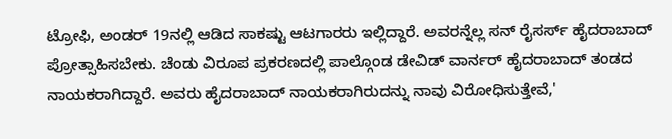ಟ್ರೋಫಿ, ಅಂಡರ್ 19ನಲ್ಲಿ ಆಡಿದ ಸಾಕಷ್ಟು ಆಟಗಾರರು ಇಲ್ಲಿದ್ದಾರೆ. ಅವರನ್ನೆಲ್ಲ ಸನ್ ರೈಸರ್ಸ್ ಹೈದರಾಬಾದ್ ಪ್ರೋತ್ಸಾಹಿಸಬೇಕು. ಚೆಂಡು ವಿರೂಪ ಪ್ರಕರಣದಲ್ಲಿ ಪಾಲ್ಗೊಂಡ ಡೇವಿಡ್ ವಾರ್ನರ್ ಹೈದರಾಬಾದ್ ತಂಡದ ನಾಯಕರಾಗಿದ್ದಾರೆ. ಅವರು ಹೈದರಾಬಾದ್ ನಾಯಕರಾಗಿರುದನ್ನು ನಾವು ವಿರೋಧಿಸುತ್ತೇವೆ,'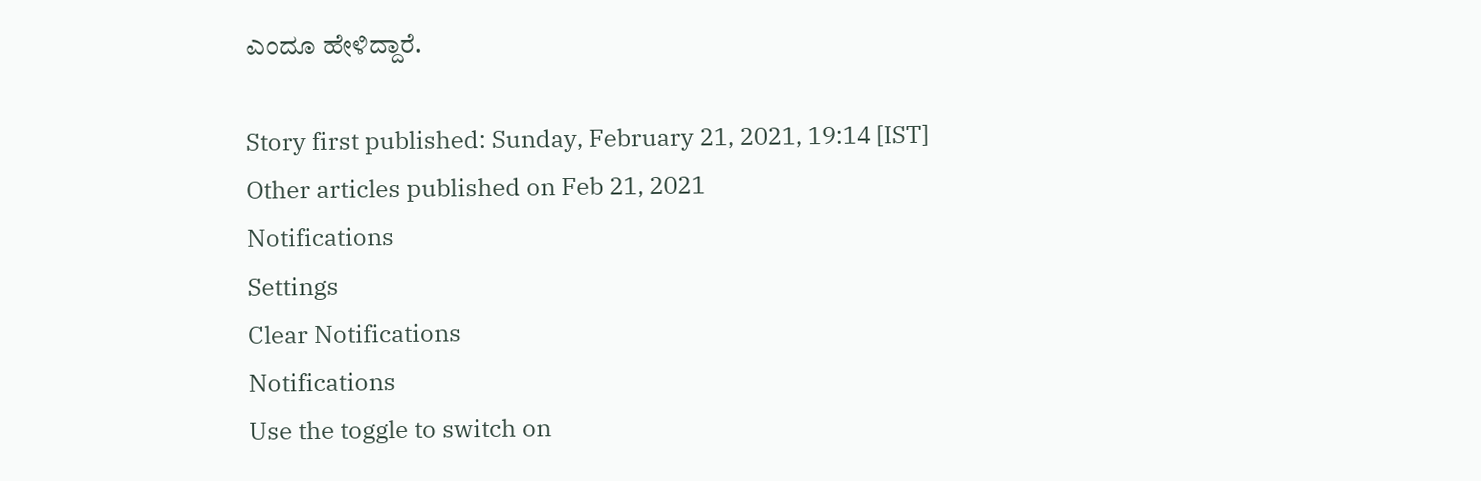ಎಂದೂ ಹೇಳಿದ್ದಾರೆ.

Story first published: Sunday, February 21, 2021, 19:14 [IST]
Other articles published on Feb 21, 2021
Notifications
Settings
Clear Notifications
Notifications
Use the toggle to switch on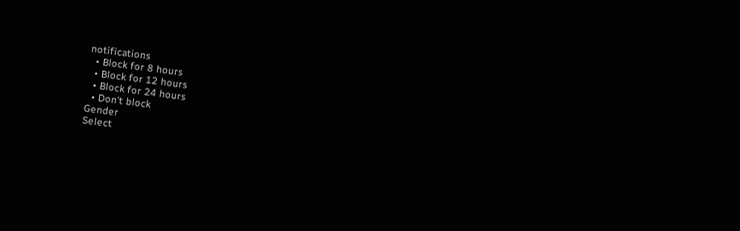notifications
  • Block for 8 hours
  • Block for 12 hours
  • Block for 24 hours
  • Don't block
Gender
Select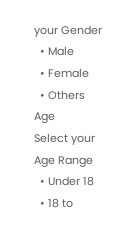your Gender
  • Male
  • Female
  • Others
Age
Select your Age Range
  • Under 18
  • 18 to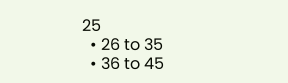25
  • 26 to 35
  • 36 to 45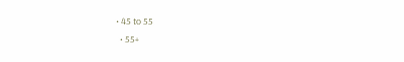• 45 to 55
  • 55+